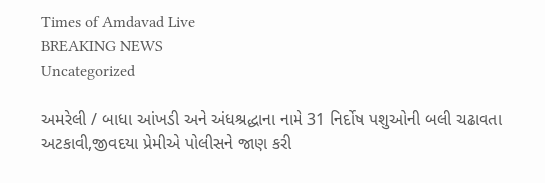Times of Amdavad Live
BREAKING NEWS
Uncategorized

અમરેલી / બાધા આંખડી અને અંધશ્રદ્ધાના નામે 31 નિર્દોષ પશુઓની બલી ચઢાવતા અટકાવી,જીવદયા પ્રેમીએ પોલીસને જાણ કરી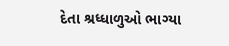દેતા શ્રધ્ધાળુઓ ભાગ્યા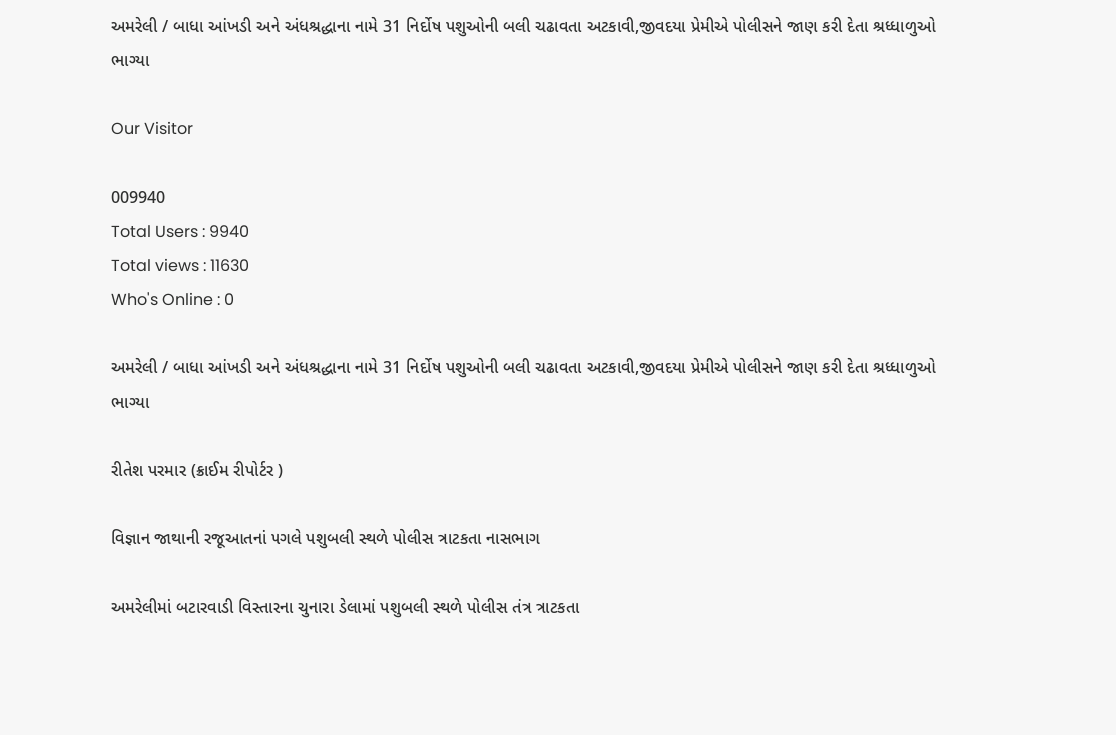અમરેલી / બાધા આંખડી અને અંધશ્રદ્ધાના નામે 31 નિર્દોષ પશુઓની બલી ચઢાવતા અટકાવી,જીવદયા પ્રેમીએ પોલીસને જાણ કરી દેતા શ્રધ્ધાળુઓ ભાગ્યા

Our Visitor

009940
Total Users : 9940
Total views : 11630
Who's Online : 0

અમરેલી / બાધા આંખડી અને અંધશ્રદ્ધાના નામે 31 નિર્દોષ પશુઓની બલી ચઢાવતા અટકાવી,જીવદયા પ્રેમીએ પોલીસને જાણ કરી દેતા શ્રધ્ધાળુઓ ભાગ્યા

રીતેશ પરમાર (ક્રાઈમ રીપોર્ટર )

વિજ્ઞાન જાથાની રજૂઆતનાં પગલે પશુબલી સ્થળે પોલીસ ત્રાટકતા નાસભાગ

અમરેલીમાં બટારવાડી વિસ્તારના ચુનારા ડેલામાં પશુબલી સ્થળે પોલીસ તંત્ર ત્રાટકતા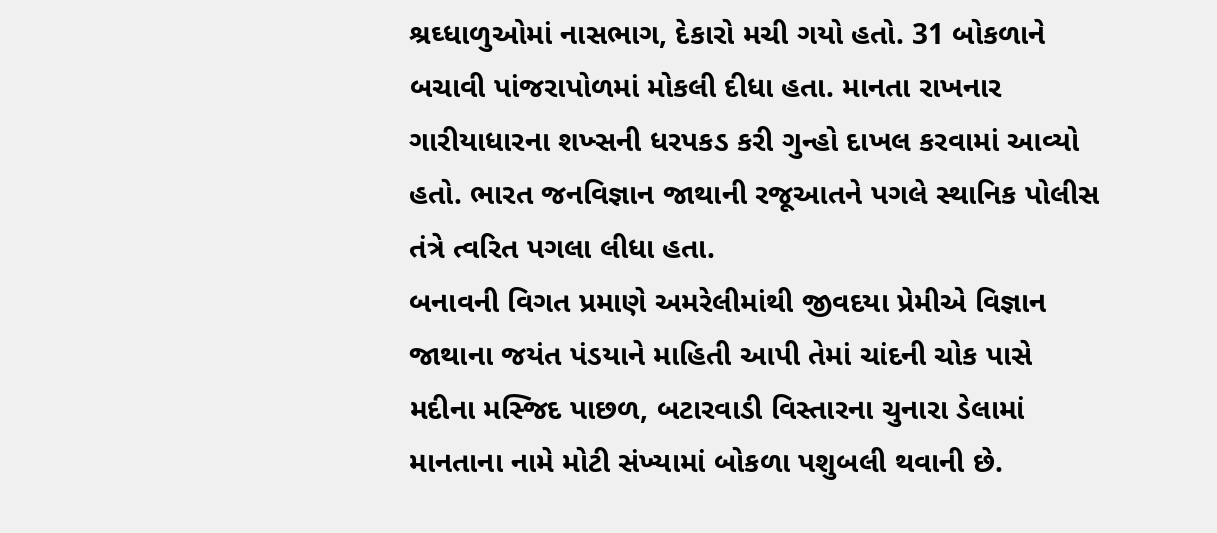શ્રઘ્ધાળુઓમાં નાસભાગ, દેકારો મચી ગયો હતો. 31 બોકળાને બચાવી પાંજરાપોળમાં મોકલી દીધા હતા. માનતા રાખનાર ગારીયાધારના શખ્સની ધરપકડ કરી ગુન્હો દાખલ કરવામાં આવ્યો હતો. ભારત જનવિજ્ઞાન જાથાની રજૂઆતને પગલે સ્થાનિક પોલીસ તંત્રે ત્વરિત પગલા લીધા હતા.
બનાવની વિગત પ્રમાણે અમરેલીમાંથી જીવદયા પ્રેમીએ વિજ્ઞાન જાથાના જયંત પંડયાને માહિતી આપી તેમાં ચાંદની ચોક પાસે મદીના મસ્જિદ પાછળ, બટારવાડી વિસ્તારના ચુનારા ડેલામાં માનતાના નામે મોટી સંખ્યામાં બોકળા પશુબલી થવાની છે.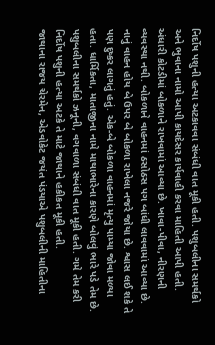નિર્દોષ પશુની હત્યા અટકાવવા સંબંધી વાત મૂકી હતી. પશુબલીના સમર્થકો અને ભુવાના નામો આપી કાયદેસર કાર્યવાહી કરવા માહિતી આપી હતી. અંધારી કોટડીમાં બોકળાને રાખવામાં આવ્યા છે. ખાવા-પીવા, નીરણની વ્યવસ્થા નથી. બોકળાને વાહનમાં ઠસોઠસ પગ બાંધી લાવવામાં આવ્યા છે. નાનું વાહન હોય બે ઉપર બે બોકળા રાખેલા નજરે જોયા છે. શ્વાસ લઈ શકે તે પણ દુષ્કર લાગતું હતું. એક-બે બોકળા વાહનમાં મૃત્યુ પામ્યા જોવા મળ્યા હતા. ધાર્મિકતા, માતાજીના નામે માથાભારેના કારણે બોલવું ભારે પડે તેમ છે. પશુબલીના સમર્થકો ઝનૂની, વગવાળા સંબંધી વાત મૂકી હતી. ગમે તેમ કરી નિર્દોષ પશુની હત્યા અટકે તે માટે જાથાને હકીકત મૂકી હતી.
જાથાના રાજય ચેરમેન, એડવોકેટ જયંત પંડયાએ પશુબલીની માહિતીના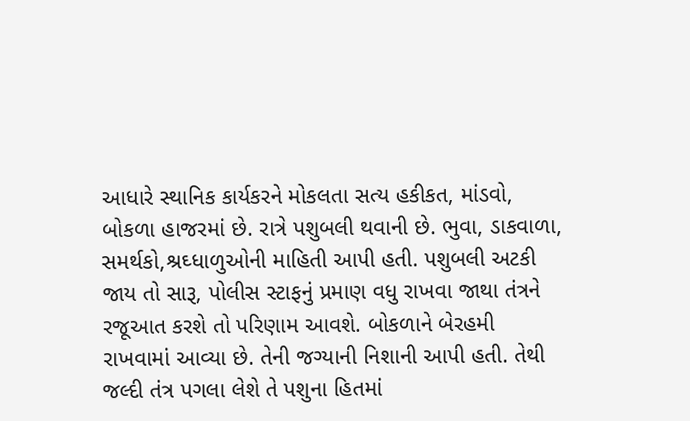આધારે સ્થાનિક કાર્યકરને મોકલતા સત્ય હકીકત, માંડવો, બોકળા હાજરમાં છે. રાત્રે પશુબલી થવાની છે. ભુવા, ડાકવાળા, સમર્થકો,શ્રઘ્ધાળુઓની માહિતી આપી હતી. પશુબલી અટકી જાય તો સારૂ, પોલીસ સ્ટાફનું પ્રમાણ વધુ રાખવા જાથા તંત્રને રજૂઆત કરશે તો પરિણામ આવશે. બોકળાને બેરહમી રાખવામાં આવ્યા છે. તેની જગ્યાની નિશાની આપી હતી. તેથી જલ્દી તંત્ર પગલા લેશે તે પશુના હિતમાં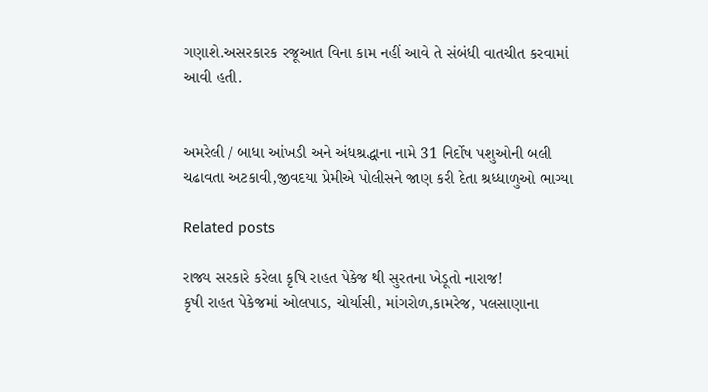ગણાશે.અસરકારક રજૂઆત વિના કામ નહીં આવે તે સંબંધી વાતચીત કરવામાં આવી હતી.


અમરેલી / બાધા આંખડી અને અંધશ્રદ્ધાના નામે 31 નિર્દોષ પશુઓની બલી ચઢાવતા અટકાવી,જીવદયા પ્રેમીએ પોલીસને જાણ કરી દેતા શ્રધ્ધાળુઓ ભાગ્યા

Related posts

રાજ્ય સરકારે કરેલા કૃષિ રાહત પેકેજ થી સુરતના ખેડૂતો નારાજ!
કૃષી રાહત પેકેજમાં ઓલપાડ, ચોર્યાસી, માંગરોળ,કામરેજ, પલસાણાના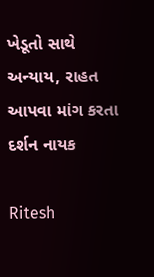ખેડૂતો સાથે અન્યાય, રાહત આપવા માંગ કરતા દર્શન નાયક

Ritesh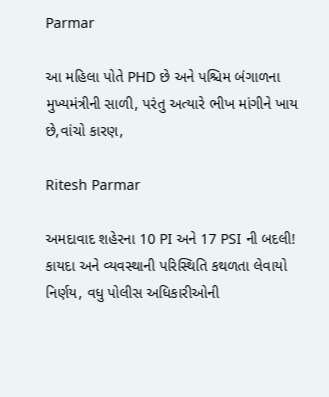Parmar

આ મહિલા પોતે PHD છે અને પશ્ચિમ બંગાળના મુખ્યમંત્રીની સાળી, પરંતુ અત્યારે ભીખ માંગીને ખાય છે,વાંચો કારણ,

Ritesh Parmar

અમદાવાદ શહેરના 10 PI અને 17 PSI ની બદલી! કાયદા અને વ્યવસ્થાની પરિસ્થિતિ કથળતા લેવાયો નિર્ણય, વધુ પોલીસ અધિકારીઓની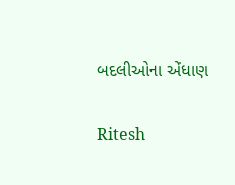બદલીઓના એંધાણ

Ritesh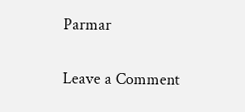Parmar

Leave a Comment